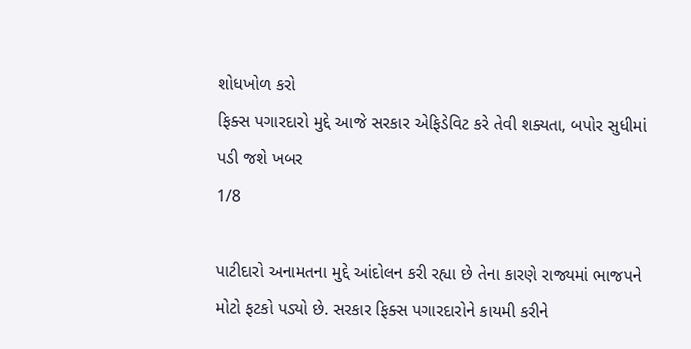શોધખોળ કરો
ફિક્સ પગારદારો મુદ્દે આજે સરકાર એફિડેવિટ કરે તેવી શક્યતા, બપોર સુધીમાં પડી જશે ખબર
1/8

પાટીદારો અનામતના મુદ્દે આંદોલન કરી રહ્યા છે તેના કારણે રાજ્યમાં ભાજપને મોટો ફટકો પડ્યો છે. સરકાર ફિક્સ પગારદારોને કાયમી કરીને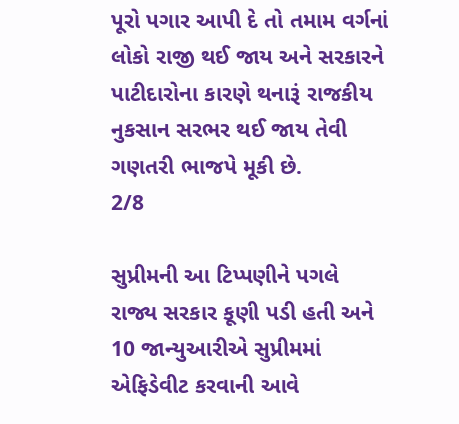પૂરો પગાર આપી દે તો તમામ વર્ગનાં લોકો રાજી થઈ જાય અને સરકારને પાટીદારોના કારણે થનારૂં રાજકીય નુકસાન સરભર થઈ જાય તેવી ગણતરી ભાજપે મૂકી છે.
2/8

સુપ્રીમની આ ટિપ્પણીને પગલે રાજ્ય સરકાર કૂણી પડી હતી અને 10 જાન્યુઆરીએ સુપ્રીમમાં એફિડેવીટ કરવાની આવે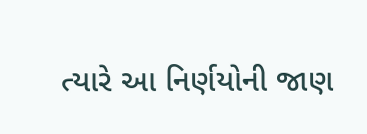ત્યારે આ નિર્ણયોની જાણ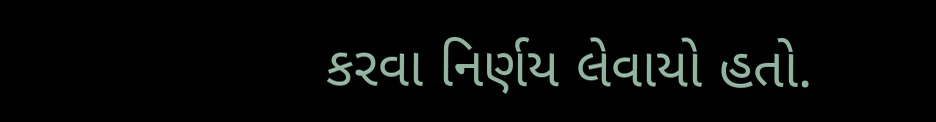કરવા નિર્ણય લેવાયો હતો.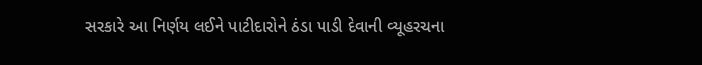સરકારે આ નિર્ણય લઈને પાટીદારોને ઠંડા પાડી દેવાની વ્યૂહરચના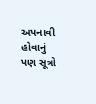અપનાવી હોવાનું પણ સૂત્રો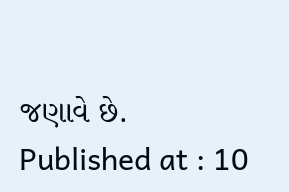જણાવે છે.
Published at : 10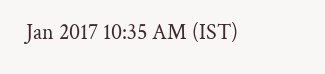Jan 2017 10:35 AM (IST)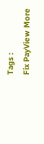Tags :
Fix PayView More